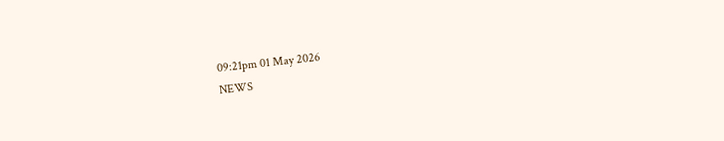09:21pm 01 May 2026
NEWS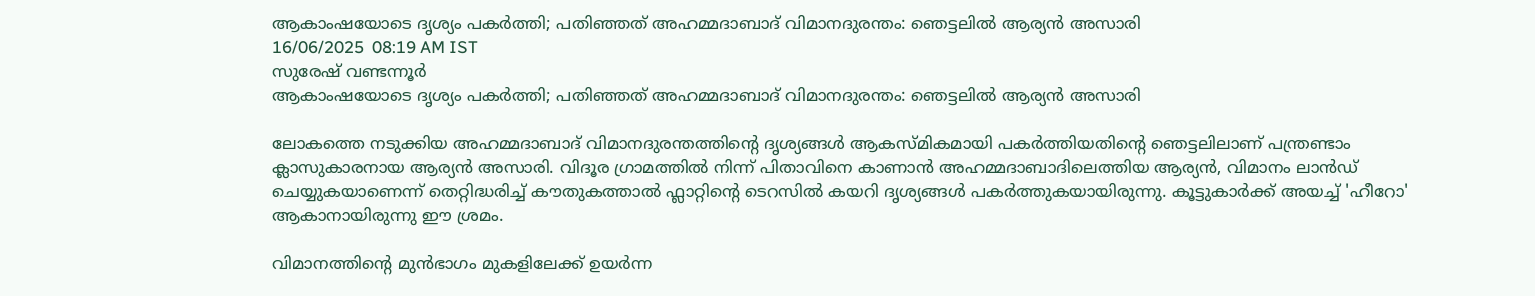ആകാംഷയോടെ ദൃശ്യം പകർത്തി; പതിഞ്ഞത് അഹമ്മദാബാദ് വിമാനദുരന്തം: ഞെട്ടലിൽ ആര്യൻ അസാരി
16/06/2025  08:19 AM IST
സുരേഷ് വണ്ടന്നൂർ
ആകാംഷയോടെ ദൃശ്യം പകർത്തി; പതിഞ്ഞത് അഹമ്മദാബാദ് വിമാനദുരന്തം: ഞെട്ടലിൽ ആര്യൻ അസാരി

ലോകത്തെ നടുക്കിയ അഹമ്മദാബാദ് വിമാനദുരന്തത്തിന്റെ ദൃശ്യങ്ങൾ ആകസ്മികമായി പകർത്തിയതിന്റെ ഞെട്ടലിലാണ് പന്ത്രണ്ടാം ക്ലാസുകാരനായ ആര്യൻ അസാരി. വിദൂര ഗ്രാമത്തിൽ നിന്ന് പിതാവിനെ കാണാൻ അഹമ്മദാബാദിലെത്തിയ ആര്യൻ, വിമാനം ലാൻഡ് ചെയ്യുകയാണെന്ന് തെറ്റിദ്ധരിച്ച് കൗതുകത്താൽ ഫ്ലാറ്റിന്റെ ടെറസിൽ കയറി ദൃശ്യങ്ങൾ പകർത്തുകയായിരുന്നു. കൂട്ടുകാർക്ക് അയച്ച് 'ഹീറോ' ആകാനായിരുന്നു ഈ ശ്രമം.

വിമാനത്തിന്റെ മുൻഭാഗം മുകളിലേക്ക് ഉയർന്ന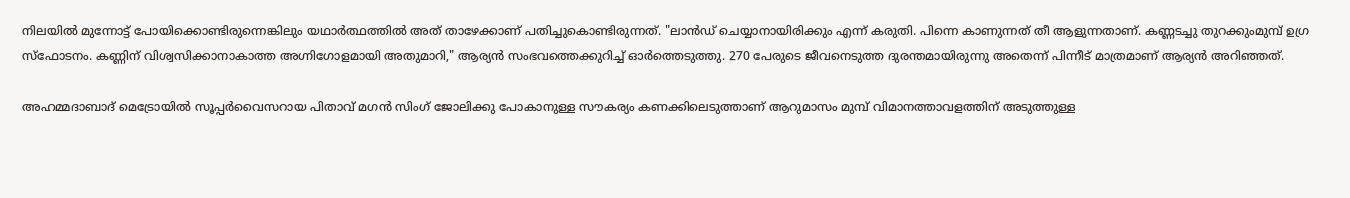നിലയിൽ മുന്നോട്ട് പോയിക്കൊണ്ടിരുന്നെങ്കിലും യഥാർത്ഥത്തിൽ അത് താഴേക്കാണ് പതിച്ചുകൊണ്ടിരുന്നത്. "ലാൻഡ് ചെയ്യാനായിരിക്കും എന്ന് കരുതി. പിന്നെ കാണുന്നത് തീ ആളുന്നതാണ്. കണ്ണടച്ചു തുറക്കുംമുമ്പ് ഉഗ്ര സ്ഫോടനം. കണ്ണിന് വിശ്വസിക്കാനാകാത്ത അഗ്നിഗോളമായി അതുമാറി," ആര്യൻ സംഭവത്തെക്കുറിച്ച് ഓർത്തെടുത്തു. 270 പേരുടെ ജീവനെടുത്ത ദുരന്തമായിരുന്നു അതെന്ന് പിന്നീട് മാത്രമാണ് ആര്യൻ അറിഞ്ഞത്.

അഹമ്മദാബാദ് മെട്രോയിൽ സൂപ്പർവൈസറായ പിതാവ് മഗൻ സിംഗ് ജോലിക്കു പോകാനുള്ള സൗകര്യം കണക്കിലെടുത്താണ് ആറുമാസം മുമ്പ് വിമാനത്താവളത്തിന് അടുത്തുള്ള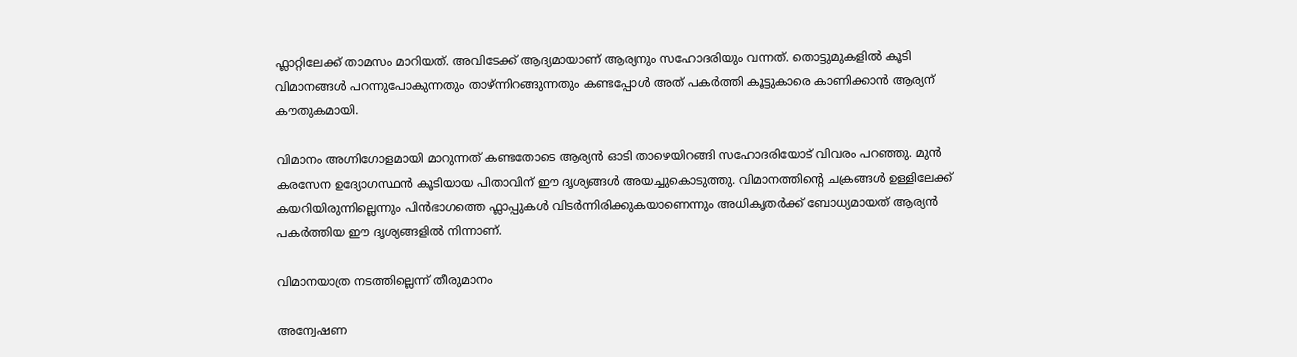ഫ്ലാറ്റിലേക്ക് താമസം മാറിയത്. അവിടേക്ക് ആദ്യമായാണ് ആര്യനും സഹോദരിയും വന്നത്. തൊട്ടുമുകളിൽ കൂടി വിമാനങ്ങൾ പറന്നുപോകുന്നതും താഴ്ന്നിറങ്ങുന്നതും കണ്ടപ്പോൾ അത് പകർത്തി കൂട്ടുകാരെ കാണിക്കാൻ ആര്യന് കൗതുകമായി.

വിമാനം അഗ്നിഗോളമായി മാറുന്നത് കണ്ടതോടെ ആര്യൻ ഓടി താഴെയിറങ്ങി സഹോദരിയോട് വിവരം പറഞ്ഞു. മുൻ കരസേന ഉദ്യോഗസ്ഥൻ കൂടിയായ പിതാവിന് ഈ ദൃശ്യങ്ങൾ അയച്ചുകൊടുത്തു. വിമാനത്തിന്റെ ചക്രങ്ങൾ ഉള്ളിലേക്ക് കയറിയിരുന്നില്ലെന്നും പിൻഭാഗത്തെ ഫ്ലാപ്പുകൾ വിടർന്നിരിക്കുകയാണെന്നും അധികൃതർക്ക് ബോധ്യമായത് ആര്യൻ പകർത്തിയ ഈ ദൃശ്യങ്ങളിൽ നിന്നാണ്.

വിമാനയാത്ര നടത്തില്ലെന്ന് തീരുമാനം

അന്വേഷണ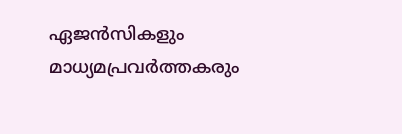ഏജൻസികളും മാധ്യമപ്രവർത്തകരും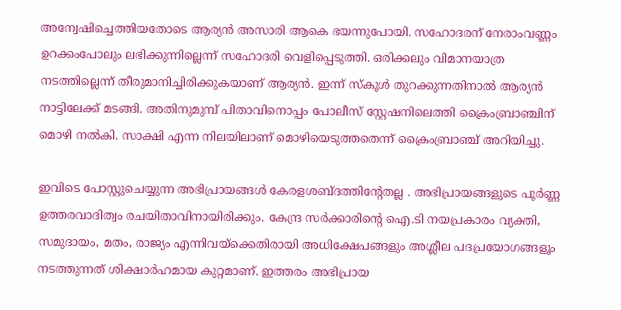അന്വേഷിച്ചെത്തിയതോടെ ആര്യൻ അസാരി ആകെ ഭയന്നുപോയി. സഹോദരന് നേരാംവണ്ണം ഉറക്കംപോലും ലഭിക്കുന്നില്ലെന്ന് സഹോദരി വെളിപ്പെടുത്തി. ഒരിക്കലും വിമാനയാത്ര നടത്തില്ലെന്ന് തീരുമാനിച്ചിരിക്കുകയാണ് ആര്യൻ. ഇന്ന് സ്കൂൾ തുറക്കുന്നതിനാൽ ആര്യൻ നാട്ടിലേക്ക് മടങ്ങി. അതിനുമുമ്പ് പിതാവിനൊപ്പം പോലീസ് സ്റ്റേഷനിലെത്തി ക്രൈംബ്രാഞ്ചിന് മൊഴി നൽകി. സാക്ഷി എന്ന നിലയിലാണ് മൊഴിയെടുത്തതെന്ന് ക്രൈംബ്രാഞ്ച് അറിയിച്ചു.

ഇവിടെ പോസ്റ്റുചെയ്യുന്ന അഭിപ്രായങ്ങള്‍ കേരളശബ്‌ദത്തിന്റേതല്ല . അഭിപ്രായങ്ങളുടെ പൂര്‍ണ്ണ ഉത്തരവാദിത്വം രചയിതാവിനായിരിക്കും. കേന്ദ്ര സർക്കാരിന്റെ ഐ.ടി നയപ്രകാരം വ്യക്തി, സമുദായം, മതം, രാജ്യം എന്നിവയ്ക്കെതിരായി അധിക്ഷേപങ്ങളും അശ്ലീല പദപ്രയോഗങ്ങളൂം നടത്തുന്നത് ശിക്ഷാര്‍ഹമായ കുറ്റമാണ്. ഇത്തരം അഭിപ്രായ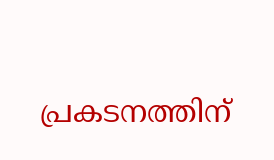പ്രകടനത്തിന്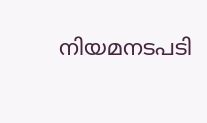നിയമനടപടി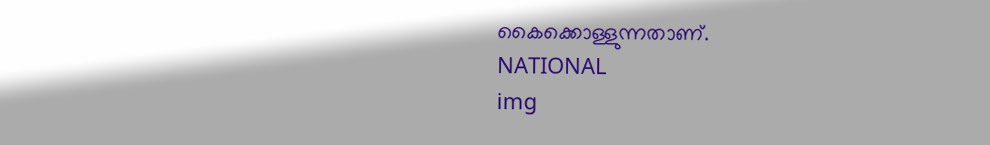കൈക്കൊള്ളുന്നതാണ്.
NATIONAL
img